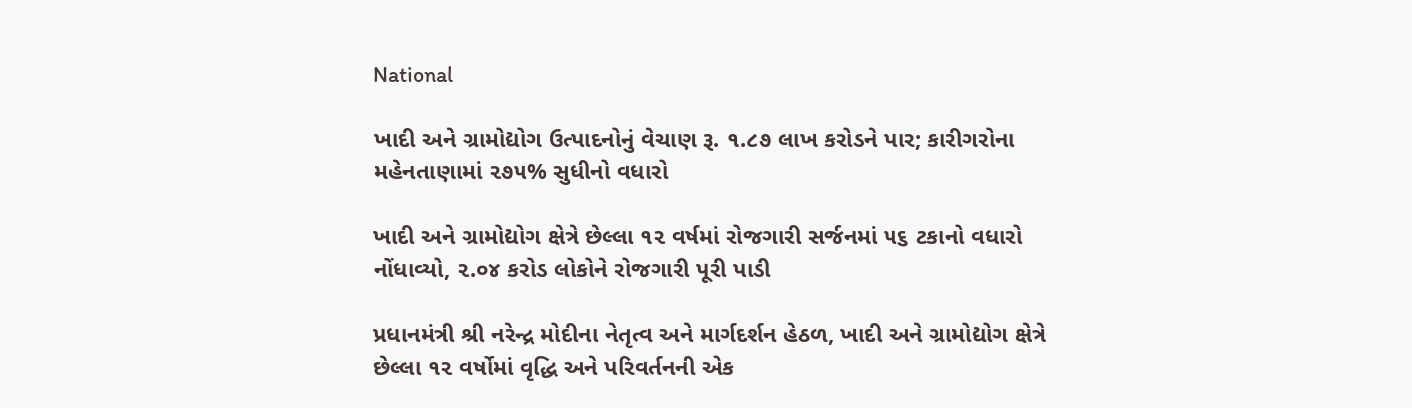National

ખાદી અને ગ્રામોદ્યોગ ઉત્પાદનોનું વેચાણ રૂ. ૧.૮૭ લાખ કરોડને પાર; કારીગરોના મહેનતાણામાં ૨૭૫% સુધીનો વધારો

ખાદી અને ગ્રામોદ્યોગ ક્ષેત્રે છેલ્લા ૧૨ વર્ષમાં રોજગારી સર્જનમાં ૫૬ ટકાનો વધારો નોંધાવ્યો, ૨.૦૪ કરોડ લોકોને રોજગારી પૂરી પાડી

પ્રધાનમંત્રી શ્રી નરેન્દ્ર મોદીના નેતૃત્વ અને માર્ગદર્શન હેઠળ, ખાદી અને ગ્રામોદ્યોગ ક્ષેત્રે છેલ્લા ૧૨ વર્ષોમાં વૃદ્ધિ અને પરિવર્તનની એક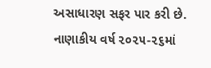અસાધારણ સફર પાર કરી છે. નાણાકીય વર્ષ ૨૦૨૫-૨૬માં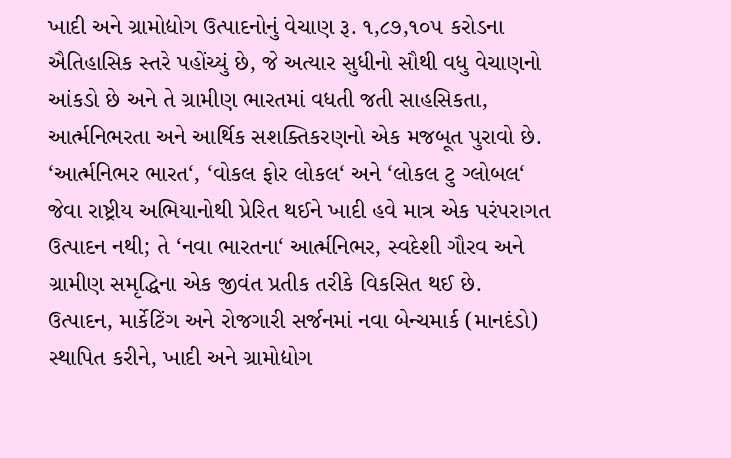ખાદી અને ગ્રામોદ્યોગ ઉત્પાદનોનું વેચાણ રૂ. ૧,૮૭,૧૦૫ કરોડના ઐતિહાસિક સ્તરે પહોંચ્યું છે, જે અત્યાર સુધીનો સૌથી વધુ વેચાણનો આંકડો છે અને તે ગ્રામીણ ભારતમાં વધતી જતી સાહસિકતા, આર્ત્મનિભરતા અને આર્થિક સશક્તિકરણનો એક મજબૂત પુરાવો છે. ‘આર્ત્મનિભર ભારત‘, ‘વોકલ ફોર લોકલ‘ અને ‘લોકલ ટુ ગ્લોબલ‘ જેવા રાષ્ટ્રીય અભિયાનોથી પ્રેરિત થઈને ખાદી હવે માત્ર એક પરંપરાગત ઉત્પાદન નથી; તે ‘નવા ભારતના‘ આર્ત્મનિભર, સ્વદેશી ગૌરવ અને ગ્રામીણ સમૃદ્ધિના એક જીવંત પ્રતીક તરીકે વિકસિત થઈ છે. ઉત્પાદન, માર્કેટિંગ અને રોજગારી સર્જનમાં નવા બેન્ચમાર્ક (માનદંડો) સ્થાપિત કરીને, ખાદી અને ગ્રામોદ્યોગ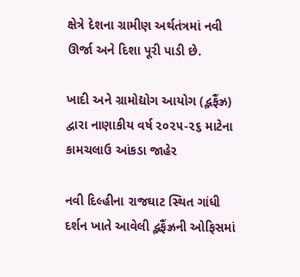ક્ષેત્રે દેશના ગ્રામીણ અર્થતંત્રમાં નવી ઊર્જા અને દિશા પૂરી પાડી છે.

ખાદી અને ગ્રામોદ્યોગ આયોગ (દ્ભફૈંઝ્ર) દ્વારા નાણાકીય વર્ષ ૨૦૨૫-૨૬ માટેના કામચલાઉ આંકડા જાહેર

નવી દિલ્હીના રાજઘાટ સ્થિત ગાંધી દર્શન ખાતે આવેલી દ્ભફૈંઝ્રની ઓફિસમાં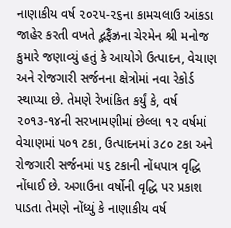નાણાકીય વર્ષ ૨૦૨૫-૨૬ના કામચલાઉ આંકડા જાહેર કરતી વખતે દ્ભફૈંઝ્રના ચેરમેન શ્રી મનોજ કુમારે જણાવ્યું હતું કે આયોગે ઉત્પાદન, વેચાણ અને રોજગારી સર્જનના ક્ષેત્રોમાં નવા રેકોર્ડ સ્થાપ્યા છે. તેમણે રેખાંકિત કર્યું કે, વર્ષ ૨૦૧૩-૧૪ની સરખામણીમાં છેલ્લા ૧૨ વર્ષમાં વેચાણમાં ૫૦૧ ટકા, ઉત્પાદનમાં ૩૮૦ ટકા અને રોજગારી સર્જનમાં ૫૬ ટકાની નોંધપાત્ર વૃદ્ધિ નોંધાઈ છે. અગાઉના વર્ષોની વૃદ્ધિ પર પ્રકાશ પાડતા તેમણે નોંધ્યું કે નાણાકીય વર્ષ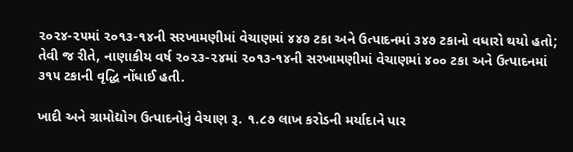૨૦૨૪-૨૫માં ૨૦૧૩-૧૪ની સરખામણીમાં વેચાણમાં ૪૪૭ ટકા અને ઉત્પાદનમાં ૩૪૭ ટકાનો વધારો થયો હતો; તેવી જ રીતે, નાણાકીય વર્ષ ૨૦૨૩-૨૪માં ૨૦૧૩-૧૪ની સરખામણીમાં વેચાણમાં ૪૦૦ ટકા અને ઉત્પાદનમાં ૩૧૫ ટકાની વૃદ્ધિ નોંધાઈ હતી.

ખાદી અને ગ્રામોદ્યોગ ઉત્પાદનોનું વેચાણ રૂ. ૧.૮૭ લાખ કરોડની મર્યાદાને પાર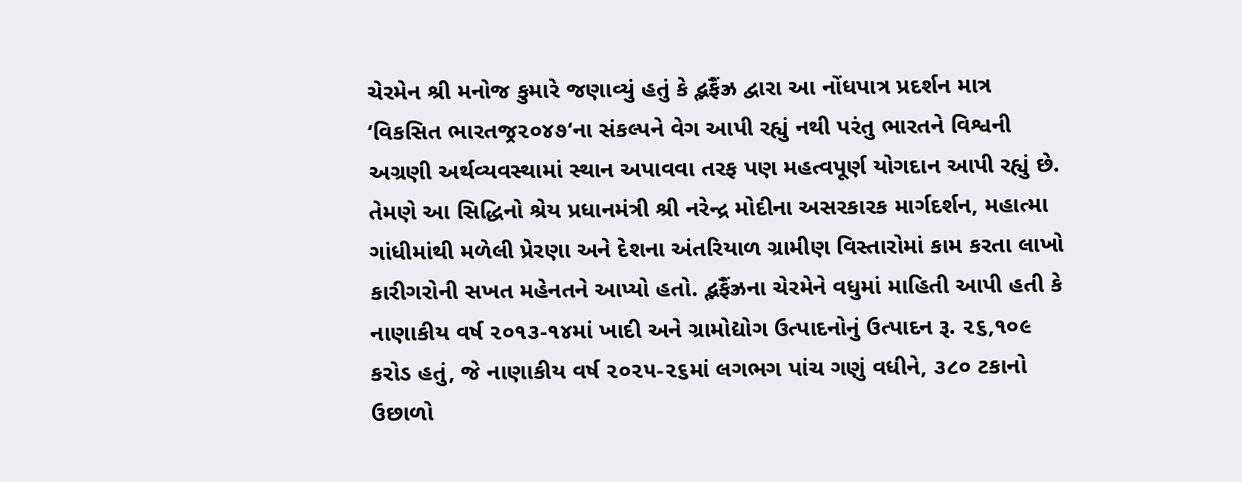ચેરમેન શ્રી મનોજ કુમારે જણાવ્યું હતું કે દ્ભફૈંઝ્ર દ્વારા આ નોંધપાત્ર પ્રદર્શન માત્ર ‘વિકસિત ભારતજ્ર૨૦૪૭‘ના સંકલ્પને વેગ આપી રહ્યું નથી પરંતુ ભારતને વિશ્વની અગ્રણી અર્થવ્યવસ્થામાં સ્થાન અપાવવા તરફ પણ મહત્વપૂર્ણ યોગદાન આપી રહ્યું છે. તેમણે આ સિદ્ધિનો શ્રેય પ્રધાનમંત્રી શ્રી નરેન્દ્ર મોદીના અસરકારક માર્ગદર્શન, મહાત્મા ગાંધીમાંથી મળેલી પ્રેરણા અને દેશના અંતરિયાળ ગ્રામીણ વિસ્તારોમાં કામ કરતા લાખો કારીગરોની સખત મહેનતને આપ્યો હતો. દ્ભફૈંઝ્રના ચેરમેને વધુમાં માહિતી આપી હતી કે નાણાકીય વર્ષ ૨૦૧૩-૧૪માં ખાદી અને ગ્રામોદ્યોગ ઉત્પાદનોનું ઉત્પાદન રૂ. ૨૬,૧૦૯ કરોડ હતું, જે નાણાકીય વર્ષ ૨૦૨૫-૨૬માં લગભગ પાંચ ગણું વધીને, ૩૮૦ ટકાનો ઉછાળો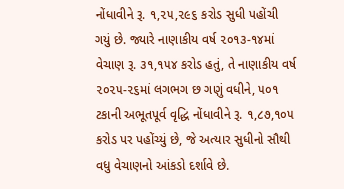નોંધાવીને રૂ. ૧,૨૫,૨૯૬ કરોડ સુધી પહોંચી ગયું છે. જ્યારે નાણાકીય વર્ષ ૨૦૧૩-૧૪માં વેચાણ રૂ. ૩૧,૧૫૪ કરોડ હતું, તે નાણાકીય વર્ષ ૨૦૨૫-૨૬માં લગભગ છ ગણું વધીને, ૫૦૧ ટકાની અભૂતપૂર્વ વૃદ્ધિ નોંધાવીને રૂ. ૧,૮૭,૧૦૫ કરોડ પર પહોંચ્યું છે, જે અત્યાર સુધીનો સૌથી વધુ વેચાણનો આંકડો દર્શાવે છે.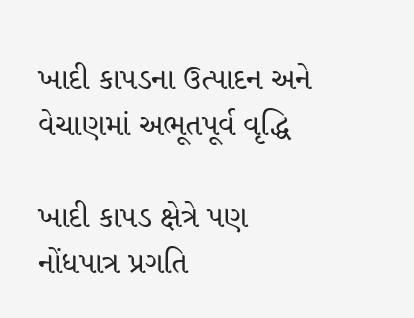ખાદી કાપડના ઉત્પાદન અને વેચાણમાં અભૂતપૂર્વ વૃદ્ધિ

ખાદી કાપડ ક્ષેત્રે પણ નોંધપાત્ર પ્રગતિ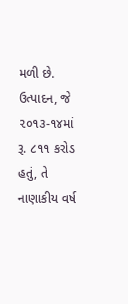મળી છે. ઉત્પાદન, જે ૨૦૧૩-૧૪માં રૂ. ૮૧૧ કરોડ હતું, તે નાણાકીય વર્ષ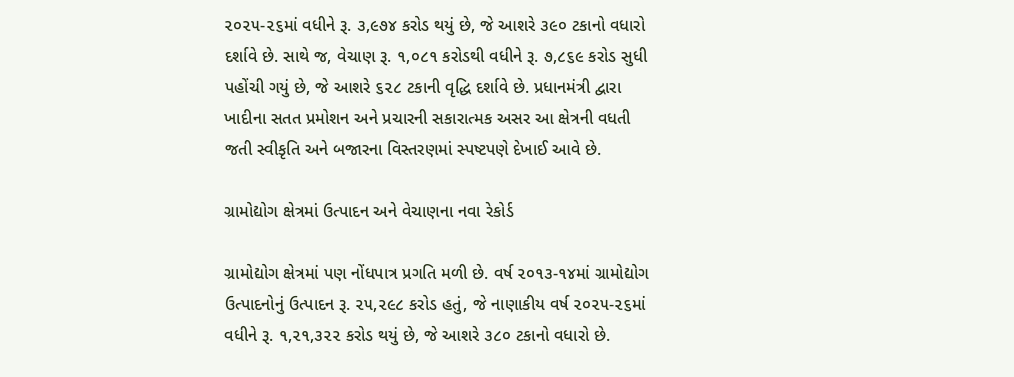૨૦૨૫-૨૬માં વધીને રૂ. ૩,૯૭૪ કરોડ થયું છે, જે આશરે ૩૯૦ ટકાનો વધારો દર્શાવે છે. સાથે જ, વેચાણ રૂ. ૧,૦૮૧ કરોડથી વધીને રૂ. ૭,૮૬૯ કરોડ સુધી પહોંચી ગયું છે, જે આશરે ૬૨૮ ટકાની વૃદ્ધિ દર્શાવે છે. પ્રધાનમંત્રી દ્વારા ખાદીના સતત પ્રમોશન અને પ્રચારની સકારાત્મક અસર આ ક્ષેત્રની વધતી જતી સ્વીકૃતિ અને બજારના વિસ્તરણમાં સ્પષ્ટપણે દેખાઈ આવે છે.

ગ્રામોદ્યોગ ક્ષેત્રમાં ઉત્પાદન અને વેચાણના નવા રેકોર્ડ

ગ્રામોદ્યોગ ક્ષેત્રમાં પણ નોંધપાત્ર પ્રગતિ મળી છે. વર્ષ ૨૦૧૩-૧૪માં ગ્રામોદ્યોગ ઉત્પાદનોનું ઉત્પાદન રૂ. ૨૫,૨૯૮ કરોડ હતું, જે નાણાકીય વર્ષ ૨૦૨૫-૨૬માં વધીને રૂ. ૧,૨૧,૩૨૨ કરોડ થયું છે, જે આશરે ૩૮૦ ટકાનો વધારો છે.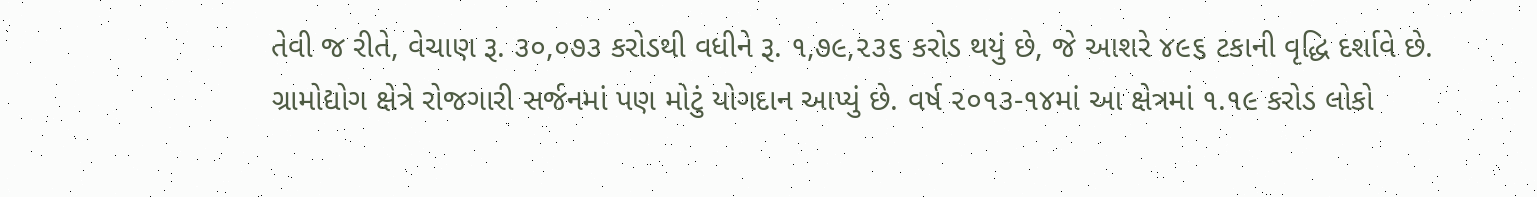તેવી જ રીતે, વેચાણ રૂ. ૩૦,૦૭૩ કરોડથી વધીને રૂ. ૧,૭૯,૨૩૬ કરોડ થયું છે, જે આશરે ૪૯૬ ટકાની વૃદ્ધિ દર્શાવે છે. ગ્રામોદ્યોગ ક્ષેત્રે રોજગારી સર્જનમાં પણ મોટું યોગદાન આપ્યું છે. વર્ષ ૨૦૧૩-૧૪માં આ ક્ષેત્રમાં ૧.૧૯ કરોડ લોકો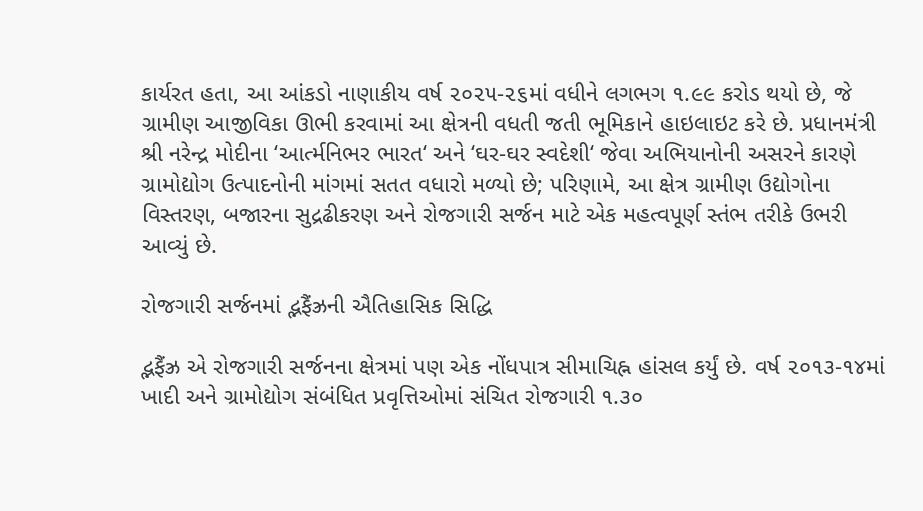કાર્યરત હતા, આ આંકડો નાણાકીય વર્ષ ૨૦૨૫-૨૬માં વધીને લગભગ ૧.૯૯ કરોડ થયો છે, જે ગ્રામીણ આજીવિકા ઊભી કરવામાં આ ક્ષેત્રની વધતી જતી ભૂમિકાને હાઇલાઇટ કરે છે. પ્રધાનમંત્રી શ્રી નરેન્દ્ર મોદીના ‘આર્ત્મનિભર ભારત‘ અને ‘ઘર-ઘર સ્વદેશી‘ જેવા અભિયાનોની અસરને કારણે ગ્રામોદ્યોગ ઉત્પાદનોની માંગમાં સતત વધારો મળ્યો છે; પરિણામે, આ ક્ષેત્ર ગ્રામીણ ઉદ્યોગોના વિસ્તરણ, બજારના સુદ્રઢીકરણ અને રોજગારી સર્જન માટે એક મહત્વપૂર્ણ સ્તંભ તરીકે ઉભરી આવ્યું છે.

રોજગારી સર્જનમાં દ્ભફૈંઝ્રની ઐતિહાસિક સિદ્ધિ

દ્ભફૈંઝ્ર એ રોજગારી સર્જનના ક્ષેત્રમાં પણ એક નોંધપાત્ર સીમાચિહ્ન હાંસલ કર્યું છે. વર્ષ ૨૦૧૩-૧૪માં ખાદી અને ગ્રામોદ્યોગ સંબંધિત પ્રવૃત્તિઓમાં સંચિત રોજગારી ૧.૩૦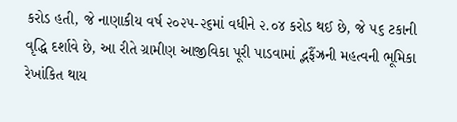કરોડ હતી, જે નાણાકીય વર્ષ ૨૦૨૫-૨૬માં વધીને ૨.૦૪ કરોડ થઈ છે, જે ૫૬ ટકાની વૃદ્ધિ દર્શાવે છે, આ રીતે ગ્રામીણ આજીવિકા પૂરી પાડવામાં દ્ભફૈંઝ્રની મહત્વની ભૂમિકા રેખાંકિત થાય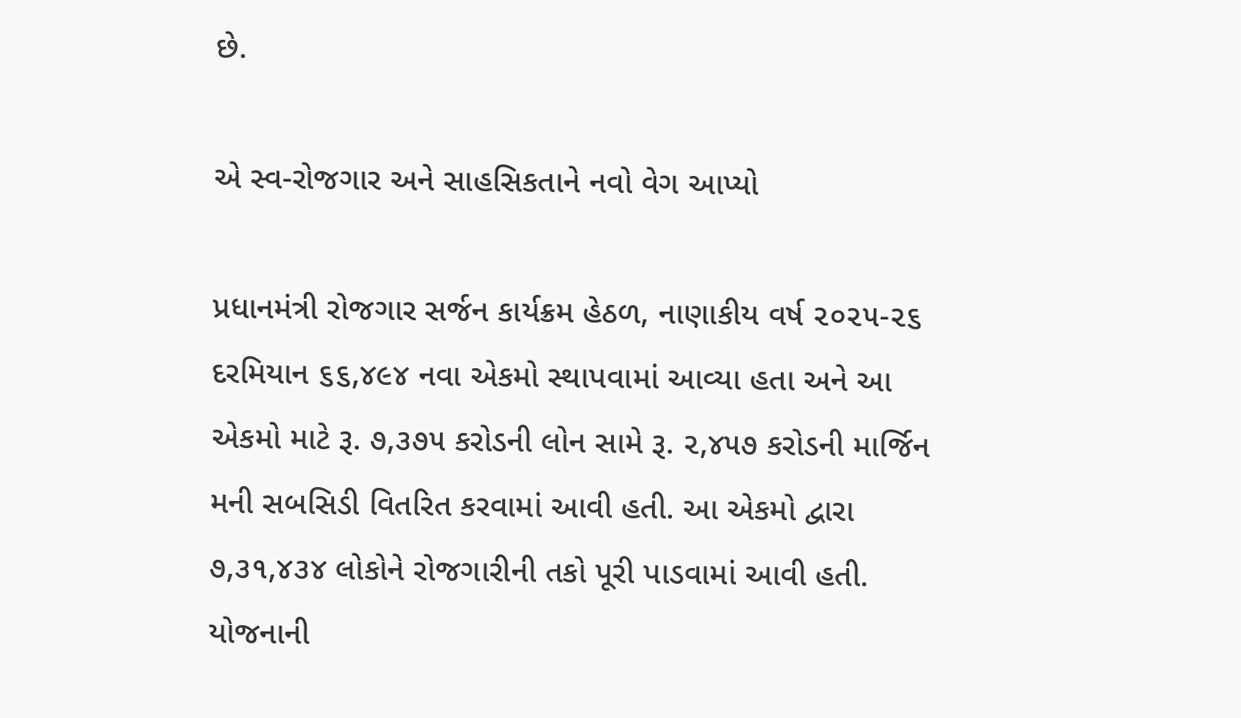છે.

એ સ્વ-રોજગાર અને સાહસિકતાને નવો વેગ આપ્યો

પ્રધાનમંત્રી રોજગાર સર્જન કાર્યક્રમ હેઠળ, નાણાકીય વર્ષ ૨૦૨૫-૨૬ દરમિયાન ૬૬,૪૯૪ નવા એકમો સ્થાપવામાં આવ્યા હતા અને આ એકમો માટે રૂ. ૭,૩૭૫ કરોડની લોન સામે રૂ. ૨,૪૫૭ કરોડની માર્જિન મની સબસિડી વિતરિત કરવામાં આવી હતી. આ એકમો દ્વારા ૭,૩૧,૪૩૪ લોકોને રોજગારીની તકો પૂરી પાડવામાં આવી હતી. યોજનાની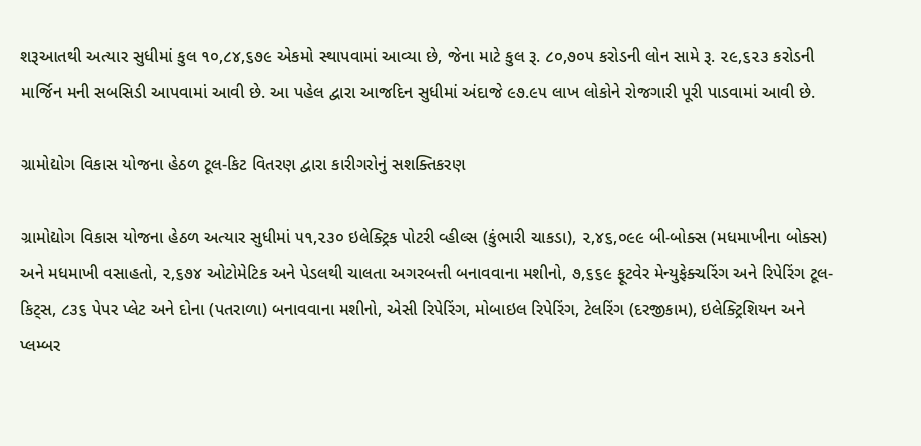શરૂઆતથી અત્યાર સુધીમાં કુલ ૧૦,૮૪,૬૭૯ એકમો સ્થાપવામાં આવ્યા છે, જેના માટે કુલ રૂ. ૮૦,૭૦૫ કરોડની લોન સામે રૂ. ૨૯,૬૨૩ કરોડની માર્જિન મની સબસિડી આપવામાં આવી છે. આ પહેલ દ્વારા આજદિન સુધીમાં અંદાજે ૯૭.૯૫ લાખ લોકોને રોજગારી પૂરી પાડવામાં આવી છે.

ગ્રામોદ્યોગ વિકાસ યોજના હેઠળ ટૂલ-કિટ વિતરણ દ્વારા કારીગરોનું સશક્તિકરણ

ગ્રામોદ્યોગ વિકાસ યોજના હેઠળ અત્યાર સુધીમાં ૫૧,૨૩૦ ઇલેક્ટ્રિક પોટરી વ્હીલ્સ (કુંભારી ચાકડા), ૨,૪૬,૦૯૯ બી-બોક્સ (મધમાખીના બોક્સ) અને મધમાખી વસાહતો, ૨,૬૭૪ ઓટોમેટિક અને પેડલથી ચાલતા અગરબત્તી બનાવવાના મશીનો, ૭,૬૬૯ ફૂટવેર મેન્યુફેક્ચરિંગ અને રિપેરિંગ ટૂલ-કિટ્સ, ૮૩૬ પેપર પ્લેટ અને દોના (પતરાળા) બનાવવાના મશીનો, એસી રિપેરિંગ, મોબાઇલ રિપેરિંગ, ટેલરિંગ (દરજીકામ), ઇલેક્ટ્રિશિયન અને પ્લમ્બર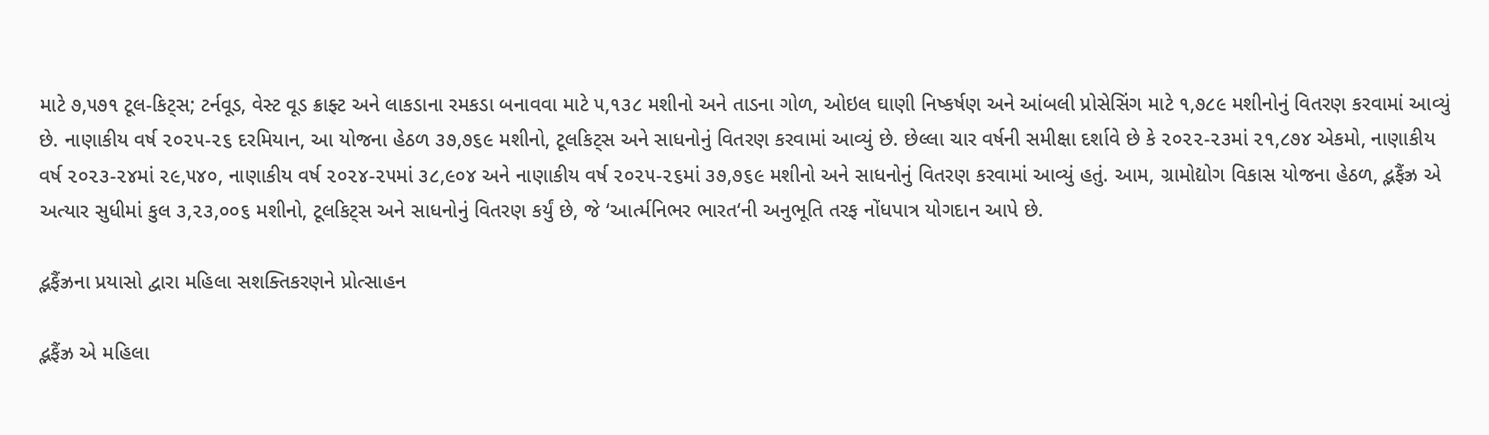માટે ૭,૫૭૧ ટૂલ-કિટ્સ; ટર્નવૂડ, વેસ્ટ વૂડ ક્રાફ્ટ અને લાકડાના રમકડા બનાવવા માટે ૫,૧૩૮ મશીનો અને તાડના ગોળ, ઓઇલ ઘાણી નિષ્કર્ષણ અને આંબલી પ્રોસેસિંગ માટે ૧,૭૮૯ મશીનોનું વિતરણ કરવામાં આવ્યું છે. નાણાકીય વર્ષ ૨૦૨૫-૨૬ દરમિયાન, આ યોજના હેઠળ ૩૭,૭૬૯ મશીનો, ટૂલકિટ્સ અને સાધનોનું વિતરણ કરવામાં આવ્યું છે. છેલ્લા ચાર વર્ષની સમીક્ષા દર્શાવે છે કે ૨૦૨૨-૨૩માં ૨૧,૮૭૪ એકમો, નાણાકીય વર્ષ ૨૦૨૩-૨૪માં ૨૯,૫૪૦, નાણાકીય વર્ષ ૨૦૨૪-૨૫માં ૩૮,૯૦૪ અને નાણાકીય વર્ષ ૨૦૨૫-૨૬માં ૩૭,૭૬૯ મશીનો અને સાધનોનું વિતરણ કરવામાં આવ્યું હતું. આમ, ગ્રામોદ્યોગ વિકાસ યોજના હેઠળ, દ્ભફૈંઝ્ર એ અત્યાર સુધીમાં કુલ ૩,૨૩,૦૦૬ મશીનો, ટૂલકિટ્સ અને સાધનોનું વિતરણ કર્યું છે, જે ‘આર્ત્મનિભર ભારત‘ની અનુભૂતિ તરફ નોંધપાત્ર યોગદાન આપે છે.

દ્ભફૈંઝ્રના પ્રયાસો દ્વારા મહિલા સશક્તિકરણને પ્રોત્સાહન

દ્ભફૈંઝ્ર એ મહિલા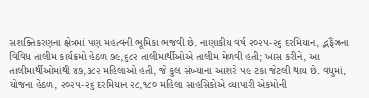સશક્તિકરણના ક્ષેત્રમાં પણ મહત્વની ભૂમિકા ભજવી છે. નાણાકીય વર્ષ ૨૦૨૫-૨૬ દરમિયાન, દ્ભફૈંઝ્રના વિવિધ તાલીમ કાર્યક્રમો હેઠળ ૭૯,૬૮૨ તાલીમાર્થીઓએ તાલીમ મેળવી હતી; ખાસ કરીને, આ તાલીમાર્થીઓમાંથી ૪૭,૩૮૨ મહિલાઓ હતી, જે કુલ સંખ્યાના આશરે ૫૯ ટકા જેટલી થાય છે. વધુમાં, યોજના હેઠળ, ૨૦૨૫-૨૬ દરમિયાન ૨૮,૧૮૦ મહિલા સાહસિકોએ વ્યાપારી એકમોની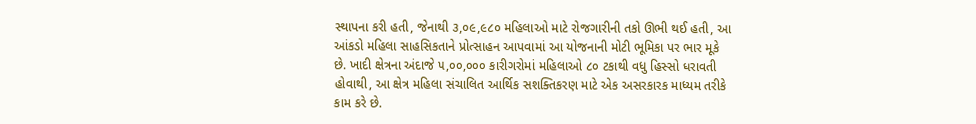સ્થાપના કરી હતી, જેનાથી ૩,૦૯,૯૮૦ મહિલાઓ માટે રોજગારીની તકો ઊભી થઈ હતી, આ આંકડો મહિલા સાહસિકતાને પ્રોત્સાહન આપવામાં આ યોજનાની મોટી ભૂમિકા પર ભાર મૂકે છે. ખાદી ક્ષેત્રના અંદાજે ૫,૦૦,૦૦૦ કારીગરોમાં મહિલાઓ ૮૦ ટકાથી વધુ હિસ્સો ધરાવતી હોવાથી, આ ક્ષેત્ર મહિલા સંચાલિત આર્થિક સશક્તિકરણ માટે એક અસરકારક માધ્યમ તરીકે કામ કરે છે.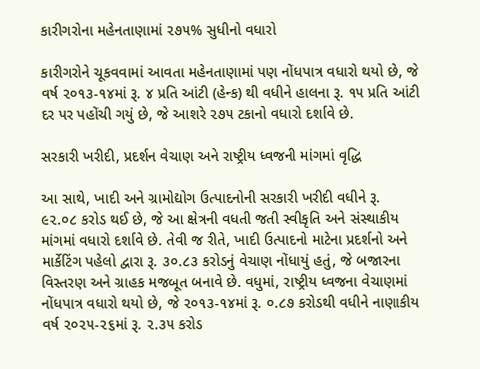કારીગરોના મહેનતાણામાં ૨૭૫% સુધીનો વધારો

કારીગરોને ચૂકવવામાં આવતા મહેનતાણામાં પણ નોંધપાત્ર વધારો થયો છે, જે વર્ષ ૨૦૧૩-૧૪માં રૂ. ૪ પ્રતિ આંટી (હેન્ક) થી વધીને હાલના રૂ. ૧૫ પ્રતિ આંટી દર પર પહોંચી ગયું છે, જે આશરે ૨૭૫ ટકાનો વધારો દર્શાવે છે.

સરકારી ખરીદી, પ્રદર્શન વેચાણ અને રાષ્ટ્રીય ધ્વજની માંગમાં વૃદ્ધિ

આ સાથે, ખાદી અને ગ્રામોદ્યોગ ઉત્પાદનોની સરકારી ખરીદી વધીને રૂ. ૯૨.૦૮ કરોડ થઈ છે, જે આ ક્ષેત્રની વધતી જતી સ્વીકૃતિ અને સંસ્થાકીય માંગમાં વધારો દર્શાવે છે. તેવી જ રીતે, ખાદી ઉત્પાદનો માટેના પ્રદર્શનો અને માર્કેટિંગ પહેલો દ્વારા રૂ. ૩૦.૮૩ કરોડનું વેચાણ નોંધાયું હતું, જે બજારના વિસ્તરણ અને ગ્રાહક મજબૂત બનાવે છે. વધુમાં, રાષ્ટ્રીય ધ્વજના વેચાણમાં નોંધપાત્ર વધારો થયો છે, જે ૨૦૧૩-૧૪માં રૂ. ૦.૮૭ કરોડથી વધીને નાણાકીય વર્ષ ૨૦૨૫-૨૬માં રૂ. ૨.૩૫ કરોડ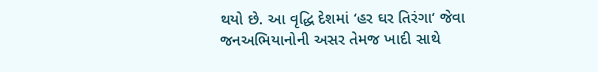થયો છે. આ વૃદ્ધિ દેશમાં ‘હર ઘર તિરંગા‘ જેવા જનઅભિયાનોની અસર તેમજ ખાદી સાથે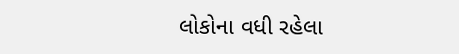લોકોના વધી રહેલા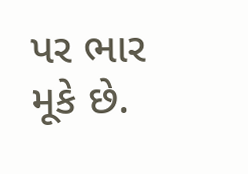પર ભાર મૂકે છે.